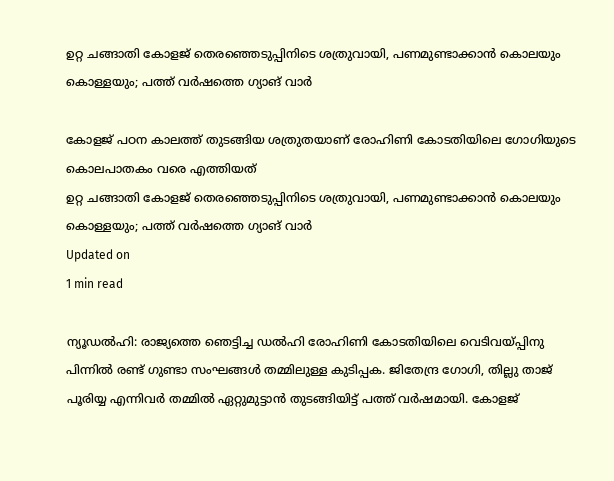ഉറ്റ ചങ്ങാതി കോളജ് തെരഞ്ഞെടുപ്പിനിടെ ശത്രുവായി, പണമുണ്ടാക്കാൻ കൊലയും കൊള്ളയും; പത്ത് വർഷത്തെ ഗ്യാങ് വാര്‍

കോളജ് പഠന കാലത്ത് തുടങ്ങിയ ശത്രുതയാണ് രോഹിണി കോടതിയിലെ ഗോഗിയുടെ കൊലപാതകം വരെ എത്തിയത്
ഉറ്റ ചങ്ങാതി കോളജ് തെരഞ്ഞെടുപ്പിനിടെ ശത്രുവായി, പണമുണ്ടാക്കാൻ കൊലയും കൊള്ളയും; പത്ത് വർഷത്തെ ഗ്യാങ് വാര്‍
Updated on
1 min read

ന്യൂഡൽഹി: രാജ്യത്തെ ഞെട്ടിച്ച ഡൽഹി രോഹിണി കോടതിയിലെ വെടിവയ്പ്പിനു പിന്നിൽ രണ്ട് ഗുണ്ടാ സംഘങ്ങൾ തമ്മിലുള്ള കുടിപ്പക. ജിതേന്ദ്ര ഗോഗി, തില്ലു താജ് പൂരിയ്യ എന്നിവർ തമ്മിൽ ഏറ്റുമുട്ടാൻ തുടങ്ങിയിട്ട് പത്ത് വർഷമായി. കോളജ്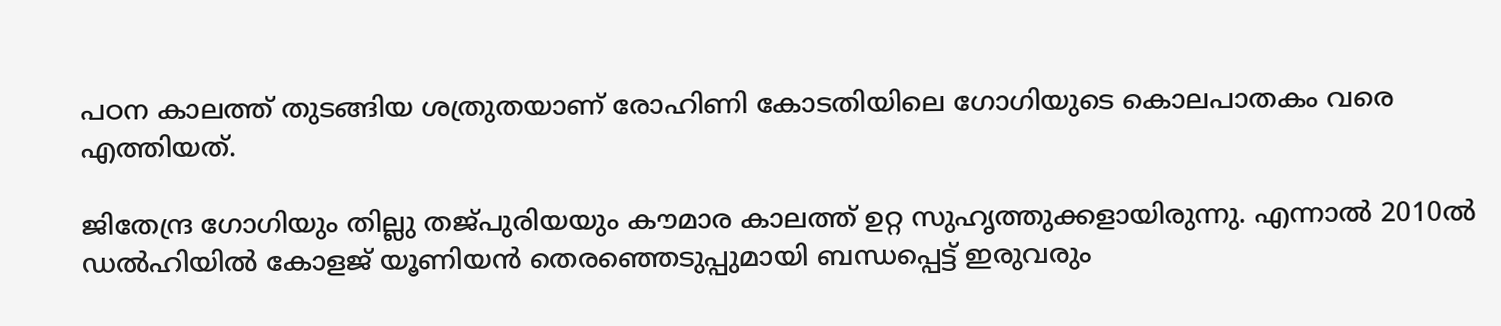പഠന കാലത്ത് തുടങ്ങിയ ശത്രുതയാണ് രോഹിണി കോടതിയിലെ ഗോഗിയുടെ കൊലപാതകം വരെ എത്തിയത്.

ജിതേന്ദ്ര ഗോഗിയും തില്ലു തജ്പുരിയയും കൗമാര കാലത്ത് ഉറ്റ സുഹൃത്തുക്കളായിരുന്നു. എന്നാൽ 2010ൽ ഡൽഹിയിൽ കോളജ് യൂണിയൻ തെരഞ്ഞെടുപ്പുമായി ബന്ധപ്പെട്ട് ഇരുവരും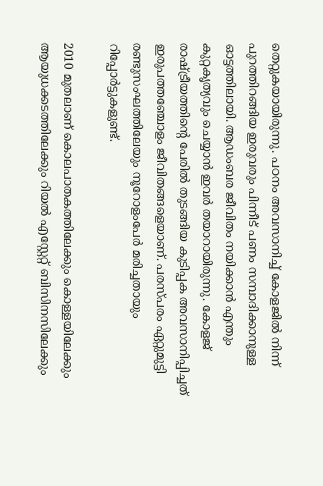തെറ്റുകയായിരുന്നു. പഠനം അവസാനിച്ച് കോളജിൽ നിന്ന് പുറത്തിറങ്ങിയ ഇരുവരും പിന്നീട് പണം സമ്പാദിക്കാനുള്ള ഓട്ടത്തിലായി. ആഡംബര ജീവിതം നയിക്കാൻ എന്തും കുറ്റകൃത്യവും ചെയ്യാൻ ഇവർ തയാറായിരുന്നു. കോളജ് രാഷ്ട്രീയത്തിന്റെ പേരിൽ തുടങ്ങിയ കുടിപ്പക അവസാനിപ്പിച്ചത് ഇരുപത്തഞ്ചോളം ജീവിതങ്ങളെയാണ്. പരസ്പരം ഏറ്റുമുട്ടി രണ്ടുസംഘത്തിലേയും നൂറോളംപേർ മരിച്ചതായും റിപ്പോർട്ടുകളുണ്ട്.

2010 മുതലാണ് കൊലപാതകത്തിലേക്കും കൊള്ളയിലേക്കും ആയുധക്കടത്തിലേക്കും റിയൽ എസ്റ്റേറ്റ് ബിസിനസിലേക്കും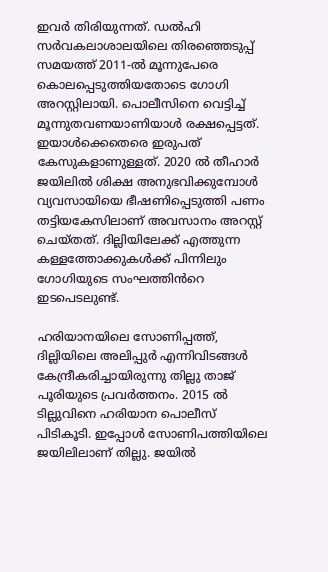ഇവർ തിരിയുന്നത്. ഡൽഹി സർവകലാശാലയിലെ തിരഞ്ഞെടുപ്പ് സമയത്ത് 2011-ൽ മൂന്നുപേരെ കൊലപ്പെടുത്തിയതോടെ ഗോഗി അറസ്റ്റിലായി. പൊലീസിനെ വെട്ടിച്ച് മൂന്നുതവണയാണിയാൾ രക്ഷപ്പെട്ടത്. ഇയാൾക്കെതെരെ ഇരുപത് കേസുകളാണുള്ളത്. 2020 ൽ തീഹാർ ജയിലിൽ ശിക്ഷ അനുഭവിക്കുമ്പോൾ വ്യവസായിയെ ഭീഷണിപ്പെടുത്തി പണം തട്ടിയകേസിലാണ് അവസാനം അറസ്റ്റ് ചെയ്തത്. ദില്ലിയിലേക്ക് എത്തുന്ന കള്ളത്തോക്കുകൾക്ക് പിന്നിലും ഗോഗിയുടെ സംഘത്തിൻറെ ഇടപെടലുണ്ട്.

ഹരിയാനയിലെ സോണിപ്പത്ത്, ദില്ലിയിലെ അലിപ്പുർ എന്നിവിടങ്ങൾ കേന്ദ്രീകരിച്ചായിരുന്നു തില്ലു താജ് പൂരിയുടെ പ്രവർത്തനം. 2015 ൽ ടില്ലുവിനെ ഹരിയാന പൊലീസ് പിടികൂടി. ഇപ്പോൾ സോണിപത്തിയിലെ ജയിലിലാണ് തില്ലു. ജയിൽ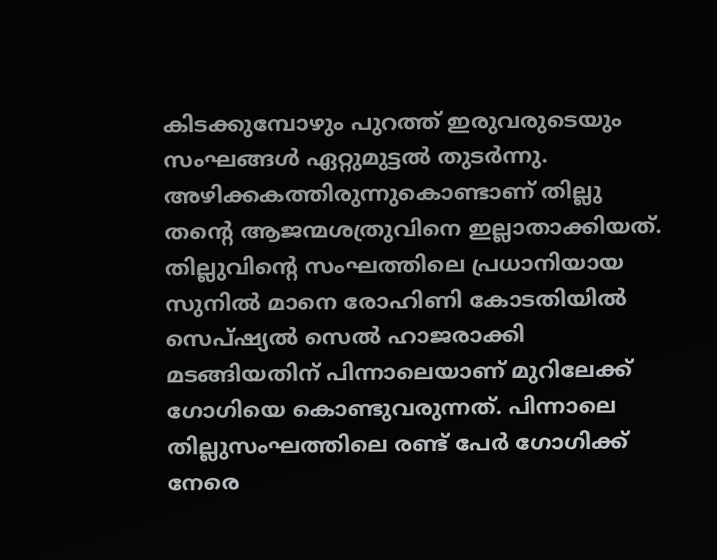കിടക്കുമ്പോഴും പുറത്ത് ഇരുവരുടെയും സംഘങ്ങൾ ഏറ്റുമുട്ടൽ തുടർന്നു. അഴിക്കകത്തിരുന്നുകൊണ്ടാണ് തില്ലു തന്റെ ആജന്മശത്രുവിനെ ഇല്ലാതാക്കിയത്. തില്ലുവിന്റെ സംഘത്തിലെ പ്രധാനിയായ സുനിൽ മാനെ രോഹിണി കോടതിയിൽ സെപ്ഷ്യൽ സെൽ ഹാജരാക്കി മടങ്ങിയതിന് പിന്നാലെയാണ് മുറിലേക്ക് ഗോഗിയെ കൊണ്ടുവരുന്നത്. പിന്നാലെ  തില്ലുസംഘത്തിലെ രണ്ട് പേർ ഗോഗിക്ക് നേരെ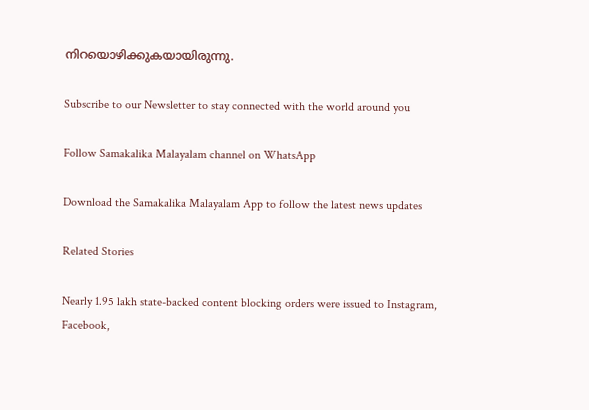നിറയൊഴിക്കുകയായിരുന്നു.

Subscribe to our Newsletter to stay connected with the world around you

Follow Samakalika Malayalam channel on WhatsApp

Download the Samakalika Malayalam App to follow the latest news updates

Related Stories

Nearly 1.95 lakh state-backed content blocking orders were issued to Instagram, Facebook,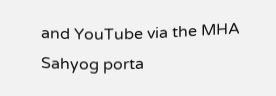and YouTube via the MHA Sahyog porta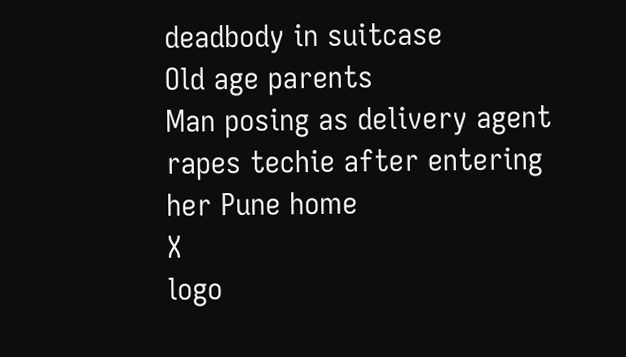deadbody in suitcase
Old age parents
Man posing as delivery agent rapes techie after entering her Pune home
X
logo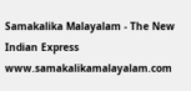Samakalika Malayalam - The New Indian Express
www.samakalikamalayalam.com